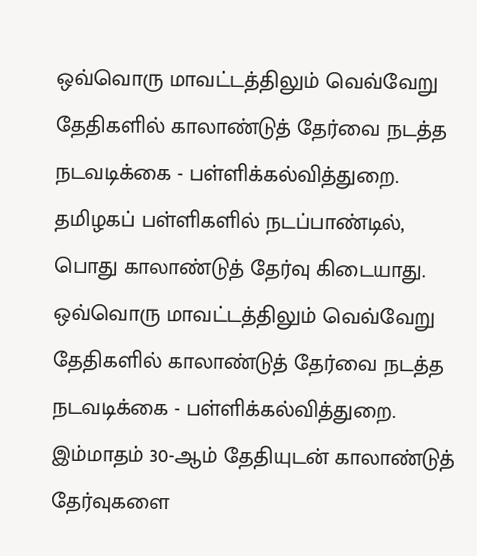ஒவ்வொரு மாவட்டத்திலும் வெவ்வேறு தேதிகளில் காலாண்டுத் தேர்வை நடத்த நடவடிக்கை - பள்ளிக்கல்வித்துறை.
தமிழகப் பள்ளிகளில் நடப்பாண்டில், பொது காலாண்டுத் தேர்வு கிடையாது.
ஒவ்வொரு மாவட்டத்திலும் வெவ்வேறு தேதிகளில் காலாண்டுத் தேர்வை நடத்த நடவடிக்கை - பள்ளிக்கல்வித்துறை.
இம்மாதம் 30-ஆம் தேதியுடன் காலாண்டுத் தேர்வுகளை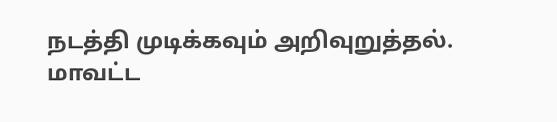நடத்தி முடிக்கவும் அறிவுறுத்தல்.
மாவட்ட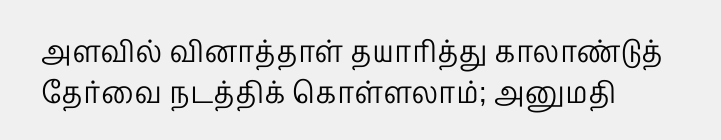அளவில் வினாத்தாள் தயாரித்து காலாண்டுத் தேர்வை நடத்திக் கொள்ளலாம்; அனுமதி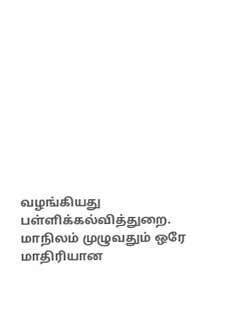வழங்கியது பள்ளிக்கல்வித்துறை.
மாநிலம் முழுவதும் ஒரே மாதிரியான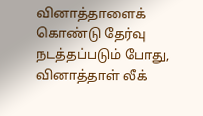வினாத்தாளைக் கொண்டு தேர்வு நடத்தப்படும் போது, வினாத்தாள் லீக்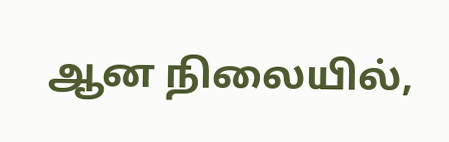ஆன நிலையில்,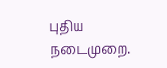புதிய நடைமுறை.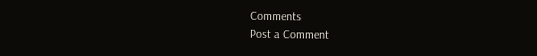Comments
Post a Comment